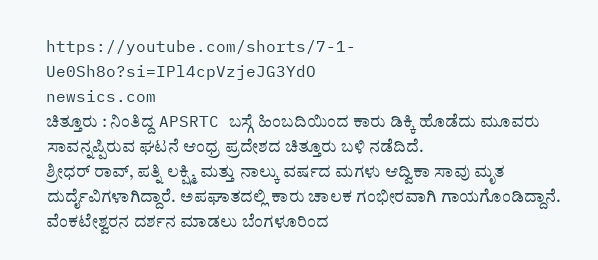https://youtube.com/shorts/7-1-Ue0Sh8o?si=IPl4cpVzjeJG3YdO
newsics.com
ಚಿತ್ತೂರು : ನಿಂತಿದ್ದ APSRTC ಬಸ್ಗೆ ಹಿಂಬದಿಯಿಂದ ಕಾರು ಡಿಕ್ಕಿ ಹೊಡೆದು ಮೂವರು ಸಾವನ್ನಪ್ಪಿರುವ ಘಟನೆ ಆಂಧ್ರ ಪ್ರದೇಶದ ಚಿತ್ತೂರು ಬಳಿ ನಡೆದಿದೆ.
ಶ್ರೀಧರ್ ರಾವ್, ಪತ್ನಿ ಲಕ್ಷ್ಮಿ ಮತ್ತು ನಾಲ್ಕು ವರ್ಷದ ಮಗಳು ಆದ್ವಿಕಾ ಸಾವು ಮೃತ ದುರ್ದೈವಿಗಳಾಗಿದ್ದಾರೆ. ಅಪಘಾತದಲ್ಲಿ ಕಾರು ಚಾಲಕ ಗಂಭೀರವಾಗಿ ಗಾಯಗೊಂಡಿದ್ದಾನೆ. ವೆಂಕಟೇಶ್ವರನ ದರ್ಶನ ಮಾಡಲು ಬೆಂಗಳೂರಿಂದ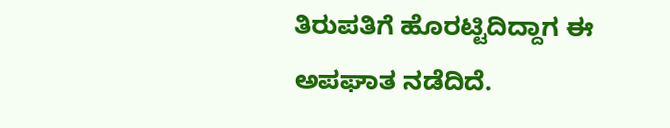ತಿರುಪತಿಗೆ ಹೊರಟ್ಟಿದಿದ್ದಾಗ ಈ ಅಪಘಾತ ನಡೆದಿದೆ.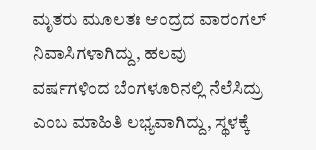ಮೃತರು ಮೂಲತಃ ಆಂದ್ರದ ವಾರಂಗಲ್ ನಿವಾಸಿಗಳಾಗಿದ್ದು, ಹಲವು ವರ್ಷಗಳಿಂದ ಬೆಂಗಳೂರಿನಲ್ಲಿ ನೆಲೆಸಿದ್ರು ಎಂಬ ಮಾಹಿತಿ ಲಭ್ಯವಾಗಿದ್ದು, ಸ್ಥಳಕ್ಕೆ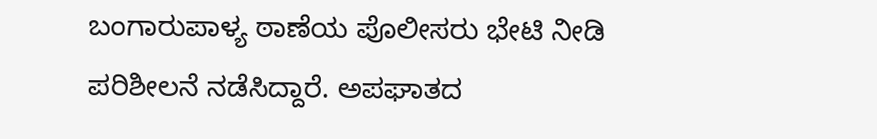ಬಂಗಾರುಪಾಳ್ಯ ಠಾಣೆಯ ಪೊಲೀಸರು ಭೇಟಿ ನೀಡಿ ಪರಿಶೀಲನೆ ನಡೆಸಿದ್ದಾರೆ. ಅಪಘಾತದ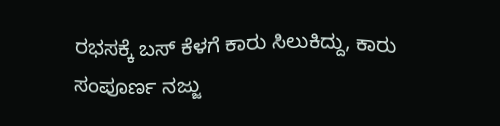ರಭಸಕ್ಕೆ ಬಸ್ ಕೆಳಗೆ ಕಾರು ಸಿಲುಕಿದ್ದು, ಕಾರು ಸಂಪೂರ್ಣ ನಜ್ಜು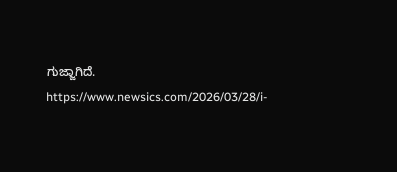ಗುಜ್ಜಾಗಿದೆ.
https://www.newsics.com/2026/03/28/i-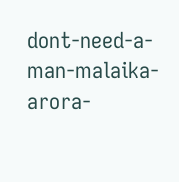dont-need-a-man-malaika-arora-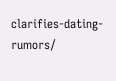clarifies-dating-rumors/